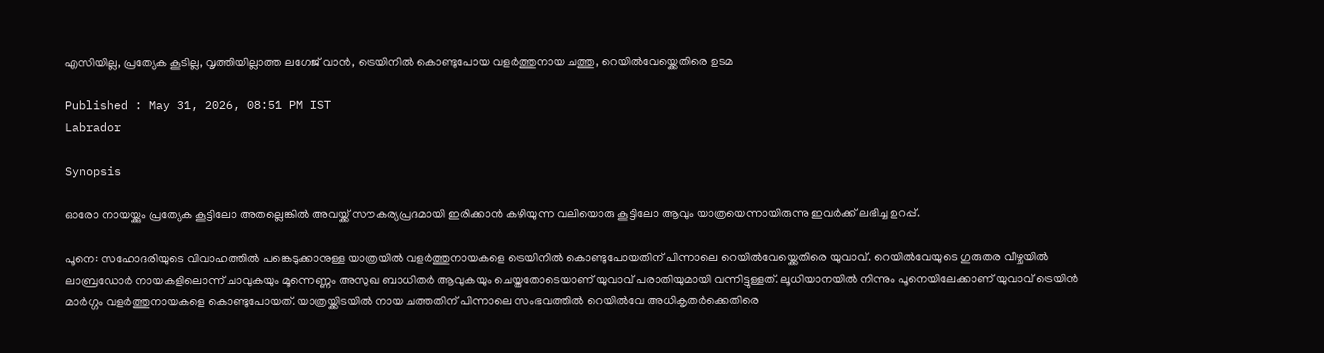എസിയില്ല, പ്രത്യേക കൂടില്ല, വൃത്തിയില്ലാത്ത ലഗേജ് വാൻ, ട്രെയിനിൽ കൊണ്ടുപോയ വളർത്തുനായ ചത്തു, റെയിൽവേയ്ക്കെതിരെ ഉടമ

Published : May 31, 2026, 08:51 PM IST
Labrador

Synopsis

ഓരോ നായയ്ക്കും പ്രത്യേക കൂട്ടിലോ അതല്ലെങ്കിൽ അവയ്ക്ക് സൗകര്യപ്രദമായി ഇരിക്കാൻ കഴിയുന്ന വലിയൊരു കൂട്ടിലോ ആവും യാത്രയെന്നായിരുന്നു ഇവർക്ക് ലഭിച്ച ഉറപ്പ്.

പൂനെ: സഹോദരിയുടെ വിവാഹത്തിൽ പങ്കെടുക്കാനുള്ള യാത്രയിൽ വളർത്തുനായകളെ ട്രെയിനിൽ കൊണ്ടുപോയതിന് പിന്നാലെ റെയിൽവേയ്ക്കെതിരെ യുവാവ്. റെയിൽവേയുടെ ഗുരുതര വീഴ്ചയിൽ ലാബ്രഡോർ നായകളിലൊന്ന് ചാവുകയും മൂന്നെണ്ണം അസുഖ ബാധിതർ ആവുകയും ചെയ്തതോടെയാണ് യുവാവ് പരാതിയുമായി വന്നിട്ടുള്ളത്. ലൂധിയാനയിൽ നിന്നും പൂനെയിലേക്കാണ് യുവാവ് ട്രെയിൻ മാർഗ്ഗം വളർത്തുനായകളെ കൊണ്ടുപോയത്. യാത്രയ്ക്കിടയിൽ നായ ചത്തതിന് പിന്നാലെ സംഭവത്തിൽ റെയിൽവേ അധികൃതർക്കെതിരെ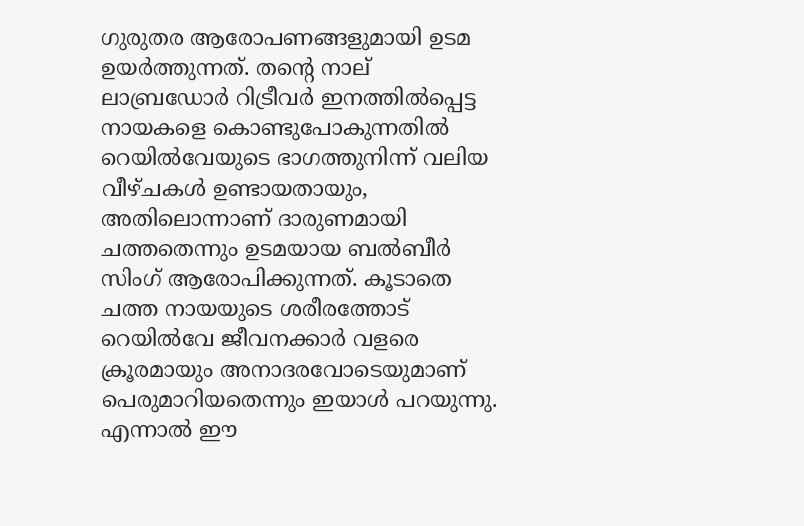ഗുരുതര ആരോപണങ്ങളുമായി ഉടമ ഉയർത്തുന്നത്. തന്റെ നാല് ലാബ്രഡോർ റിട്രീവർ ഇനത്തിൽപ്പെട്ട നായകളെ കൊണ്ടുപോകുന്നതിൽ റെയിൽവേയുടെ ഭാഗത്തുനിന്ന് വലിയ വീഴ്ചകൾ ഉണ്ടായതായും, അതിലൊന്നാണ് ദാരുണമായി ചത്തതെന്നും ഉടമയായ ബൽബീർ സിംഗ് ആരോപിക്കുന്നത്. കൂടാതെ ചത്ത നായയുടെ ശരീരത്തോട് റെയിൽവേ ജീവനക്കാർ വളരെ ക്രൂരമായും അനാദരവോടെയുമാണ് പെരുമാറിയതെന്നും ഇയാൾ പറയുന്നു. എന്നാൽ ഈ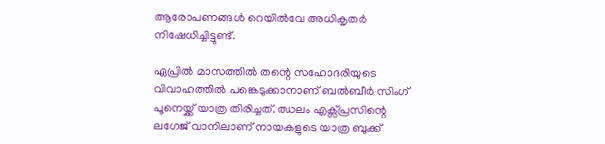ആരോപണങ്ങൾ റെയിൽവേ അധികൃതർ നിഷേധിച്ചിട്ടുണ്ട്.

ഏപ്രിൽ മാസത്തിൽ തന്റെ സഹോദരിയുടെ വിവാഹത്തിൽ പങ്കെടുക്കാനാണ് ബൽബീർ സിംഗ് പൂനെയ്ക്ക് യാത്ര തിരിച്ചത്. ഝലം എക്സ്പ്രസിന്റെ ലഗേജ് വാനിലാണ് നായകളുടെ യാത്ര ബുക്ക്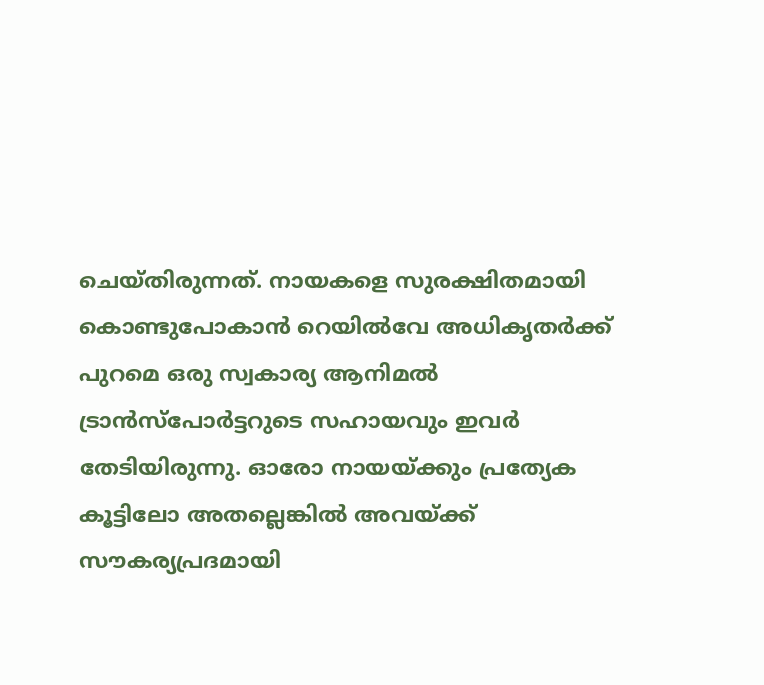ചെയ്തിരുന്നത്. നായകളെ സുരക്ഷിതമായി കൊണ്ടുപോകാൻ റെയിൽവേ അധികൃതർക്ക് പുറമെ ഒരു സ്വകാര്യ ആനിമൽ ട്രാൻസ്പോർട്ടറുടെ സഹായവും ഇവർ തേടിയിരുന്നു. ഓരോ നായയ്ക്കും പ്രത്യേക കൂട്ടിലോ അതല്ലെങ്കിൽ അവയ്ക്ക് സൗകര്യപ്രദമായി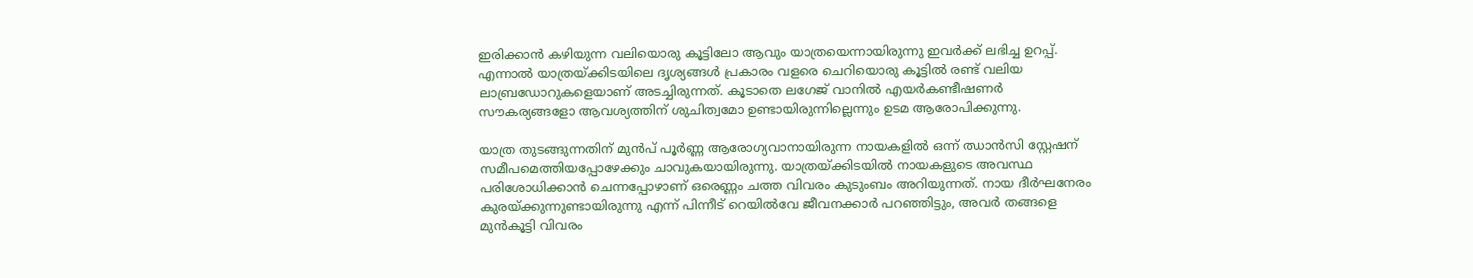ഇരിക്കാൻ കഴിയുന്ന വലിയൊരു കൂട്ടിലോ ആവും യാത്രയെന്നായിരുന്നു ഇവർക്ക് ലഭിച്ച ഉറപ്പ്. എന്നാൽ യാത്രയ്ക്കിടയിലെ ദൃശ്യങ്ങൾ പ്രകാരം വളരെ ചെറിയൊരു കൂട്ടിൽ രണ്ട് വലിയ ലാബ്രഡോറുകളെയാണ് അടച്ചിരുന്നത്. കൂടാതെ ലഗേജ് വാനിൽ എയർകണ്ടീഷണർ സൗകര്യങ്ങളോ ആവശ്യത്തിന് ശുചിത്വമോ ഉണ്ടായിരുന്നില്ലെന്നും ഉടമ ആരോപിക്കുന്നു.

യാത്ര തുടങ്ങുന്നതിന് മുൻപ് പൂർണ്ണ ആരോഗ്യവാനായിരുന്ന നായകളിൽ ഒന്ന് ഝാൻസി സ്റ്റേഷന് സമീപമെത്തിയപ്പോഴേക്കും ചാവുകയായിരുന്നു. യാത്രയ്ക്കിടയിൽ നായകളുടെ അവസ്ഥ പരിശോധിക്കാൻ ചെന്നപ്പോഴാണ് ഒരെണ്ണം ചത്ത വിവരം കുടുംബം അറിയുന്നത്. നായ ദീർഘനേരം കുരയ്ക്കുന്നുണ്ടായിരുന്നു എന്ന് പിന്നീട് റെയിൽവേ ജീവനക്കാർ പറഞ്ഞിട്ടും, അവർ തങ്ങളെ മുൻകൂട്ടി വിവരം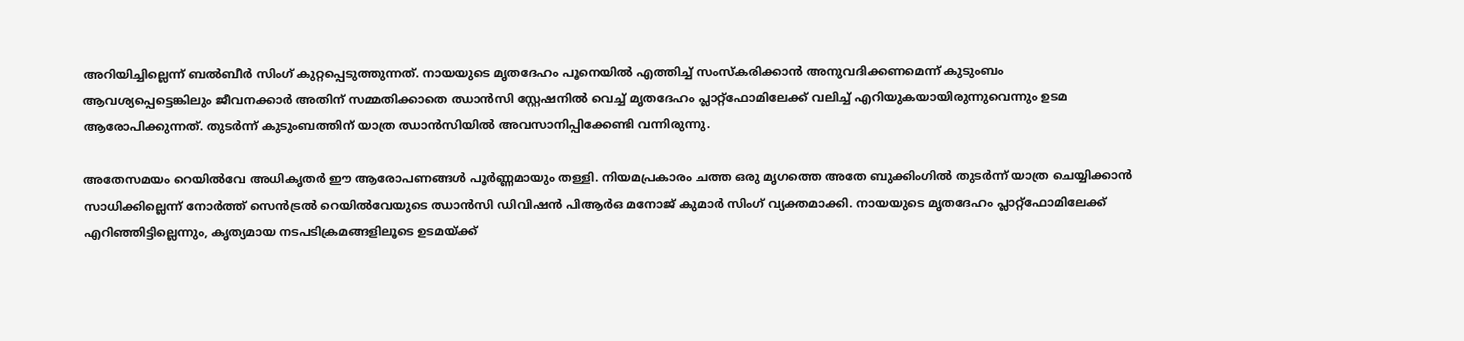അറിയിച്ചില്ലെന്ന് ബൽബീർ സിംഗ് കുറ്റപ്പെടുത്തുന്നത്. നായയുടെ മൃതദേഹം പൂനെയിൽ എത്തിച്ച് സംസ്കരിക്കാൻ അനുവദിക്കണമെന്ന് കുടുംബം ആവശ്യപ്പെട്ടെങ്കിലും ജീവനക്കാർ അതിന് സമ്മതിക്കാതെ ഝാൻസി സ്റ്റേഷനിൽ വെച്ച് മൃതദേഹം പ്ലാറ്റ്‌ഫോമിലേക്ക് വലിച്ച് എറിയുകയായിരുന്നുവെന്നും ഉടമ ആരോപിക്കുന്നത്. തുടർന്ന് കുടുംബത്തിന് യാത്ര ഝാൻസിയിൽ അവസാനിപ്പിക്കേണ്ടി വന്നിരുന്നു.

അതേസമയം റെയിൽവേ അധികൃതർ ഈ ആരോപണങ്ങൾ പൂർണ്ണമായും തള്ളി. നിയമപ്രകാരം ചത്ത ഒരു മൃഗത്തെ അതേ ബുക്കിംഗിൽ തുടർന്ന് യാത്ര ചെയ്യിക്കാൻ സാധിക്കില്ലെന്ന് നോർത്ത് സെൻട്രൽ റെയിൽവേയുടെ ഝാൻസി ഡിവിഷൻ പിആർഒ മനോജ് കുമാർ സിംഗ് വ്യക്തമാക്കി. നായയുടെ മൃതദേഹം പ്ലാറ്റ്‌ഫോമിലേക്ക് എറിഞ്ഞിട്ടില്ലെന്നും, കൃത്യമായ നടപടിക്രമങ്ങളിലൂടെ ഉടമയ്ക്ക്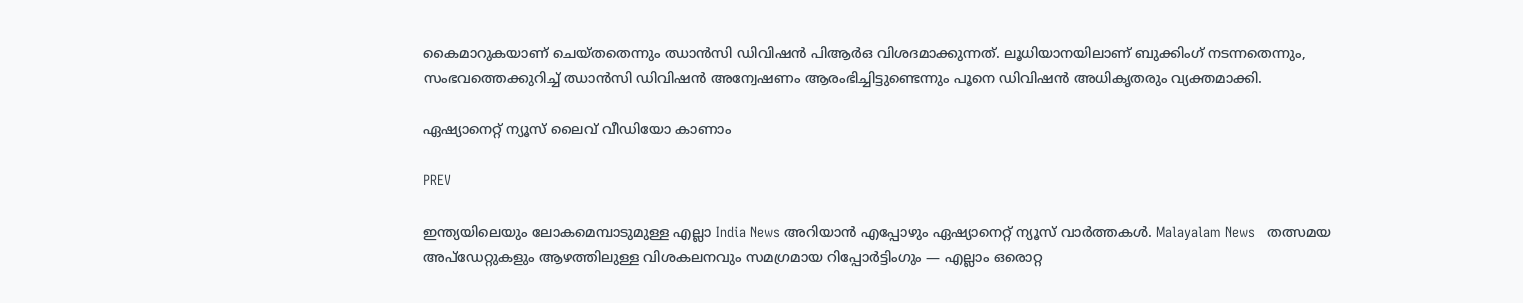കൈമാറുകയാണ് ചെയ്തതെന്നും ഝാൻസി ഡിവിഷൻ പിആർഒ വിശദമാക്കുന്നത്. ലൂധിയാനയിലാണ് ബുക്കിംഗ് നടന്നതെന്നും, സംഭവത്തെക്കുറിച്ച് ഝാൻസി ഡിവിഷൻ അന്വേഷണം ആരംഭിച്ചിട്ടുണ്ടെന്നും പൂനെ ഡിവിഷൻ അധികൃതരും വ്യക്തമാക്കി.

ഏഷ്യാനെറ്റ് ന്യൂസ് ലൈവ് വീഡിയോ കാണാം

PREV

ഇന്ത്യയിലെയും ലോകമെമ്പാടുമുള്ള എല്ലാ India News അറിയാൻ എപ്പോഴും ഏഷ്യാനെറ്റ് ന്യൂസ് വാർത്തകൾ. Malayalam News   തത്സമയ അപ്‌ഡേറ്റുകളും ആഴത്തിലുള്ള വിശകലനവും സമഗ്രമായ റിപ്പോർട്ടിംഗും — എല്ലാം ഒരൊറ്റ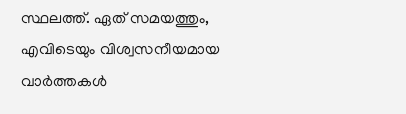സ്ഥലത്ത്. ഏത് സമയത്തും, എവിടെയും വിശ്വസനീയമായ വാർത്തകൾ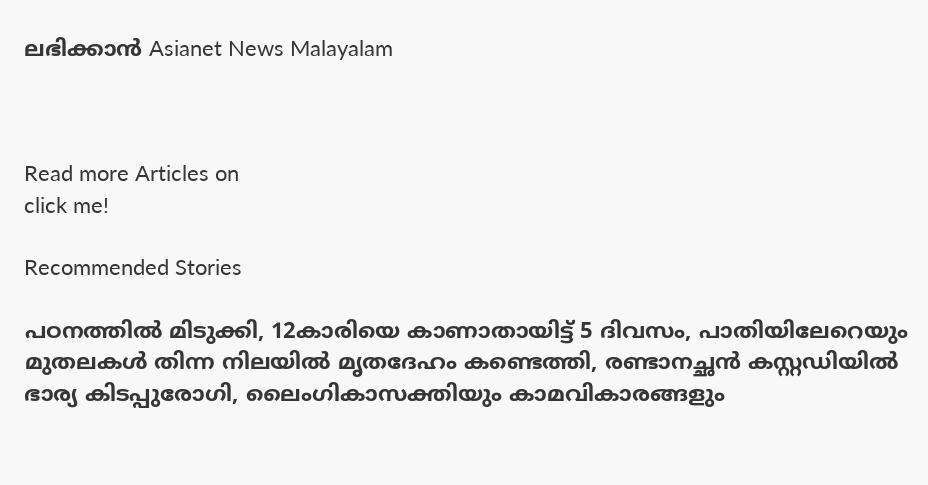ലഭിക്കാൻ Asianet News Malayalam



Read more Articles on
click me!

Recommended Stories

പഠനത്തിൽ മിടുക്കി, 12കാരിയെ കാണാതായിട്ട് 5 ദിവസം, പാതിയിലേറെയും മുതലകൾ തിന്ന നിലയിൽ മൃതദേഹം കണ്ടെത്തി, രണ്ടാനച്ഛൻ കസ്റ്റഡിയിൽ
ഭാര്യ കിടപ്പുരോഗി, ലൈംഗികാസക്തിയും കാമവികാരങ്ങളും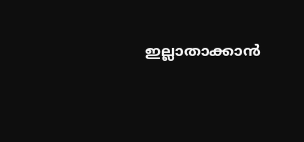ഇല്ലാതാക്കാൻ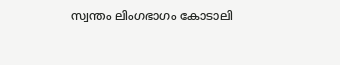സ്വന്തം ലിംഗഭാഗം കോടാലി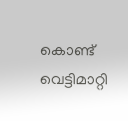കൊണ്ട് വെട്ടിമാറ്റി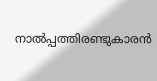നാൽപ്പത്തിരണ്ടുകാരൻ